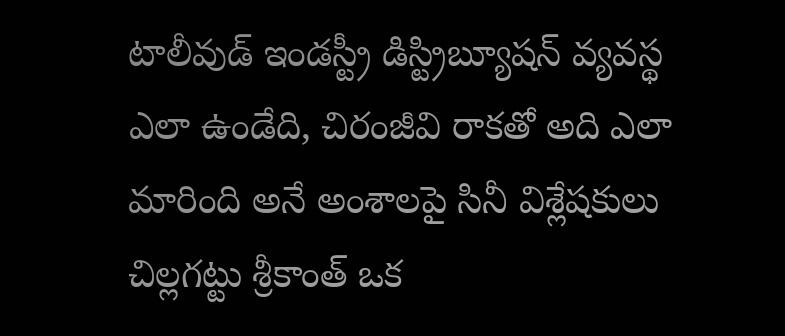టాలీవుడ్ ఇండస్ట్రీ డిస్ట్రిబ్యూషన్ వ్యవస్థ ఎలా ఉండేది, చిరంజీవి రాకతో అది ఎలా మారింది అనే అంశాలపై సినీ విశ్లేషకులు చిల్లగట్టు శ్రీకాంత్ ఒక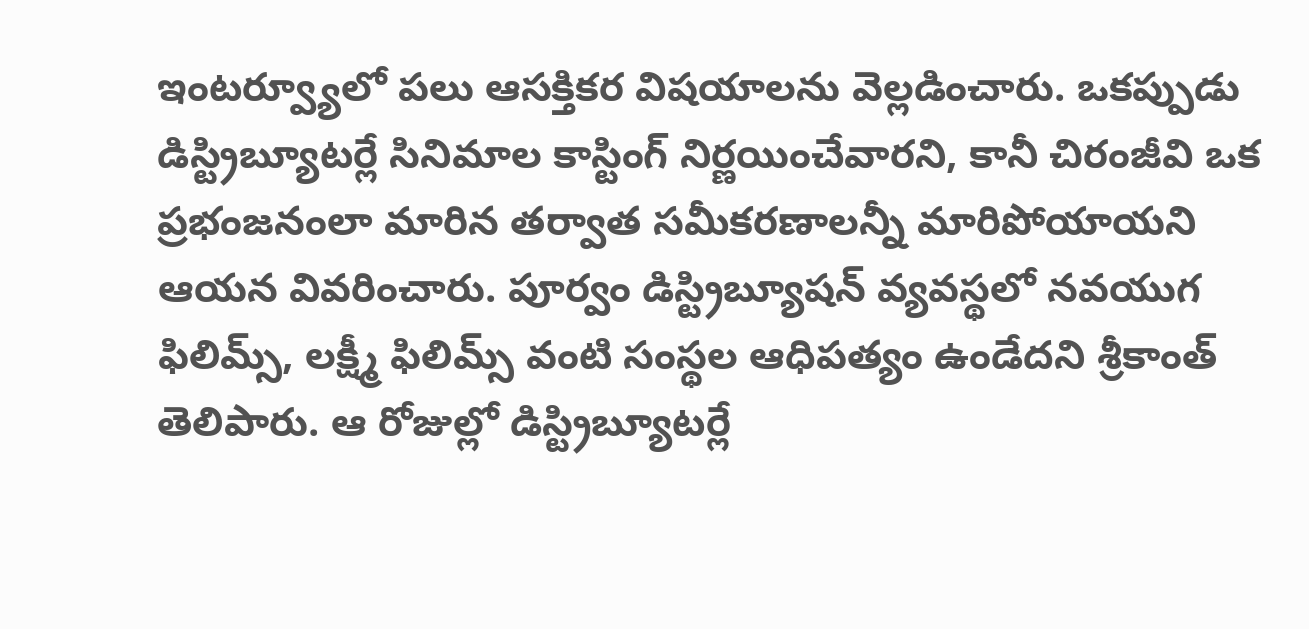ఇంటర్వ్యూలో పలు ఆసక్తికర విషయాలను వెల్లడించారు. ఒకప్పుడు డిస్ట్రిబ్యూటర్లే సినిమాల కాస్టింగ్ నిర్ణయించేవారని, కానీ చిరంజీవి ఒక ప్రభంజనంలా మారిన తర్వాత సమీకరణాలన్నీ మారిపోయాయని ఆయన వివరించారు. పూర్వం డిస్ట్రిబ్యూషన్ వ్యవస్థలో నవయుగ ఫిలిమ్స్, లక్ష్మీ ఫిలిమ్స్ వంటి సంస్థల ఆధిపత్యం ఉండేదని శ్రీకాంత్ తెలిపారు. ఆ రోజుల్లో డిస్ట్రిబ్యూటర్లే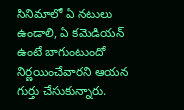సినిమాలో ఏ నటులు ఉండాలి, ఏ కమెడియన్ ఉంటే బాగుంటుందో నిర్ణయించేవారని ఆయన గుర్తు చేసుకున్నారు.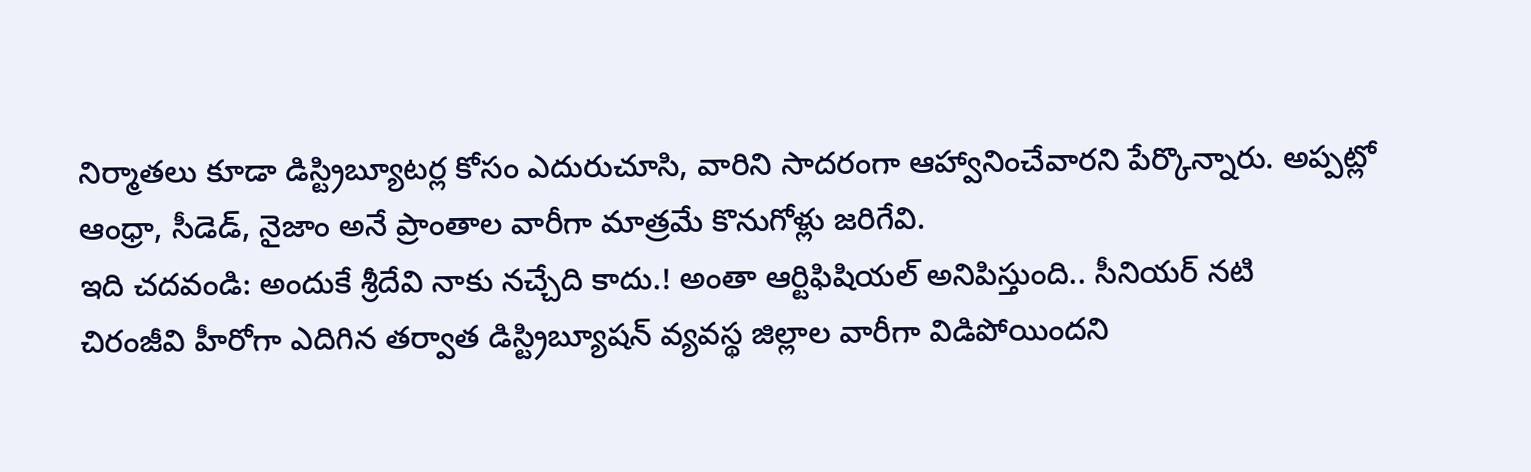నిర్మాతలు కూడా డిస్ట్రిబ్యూటర్ల కోసం ఎదురుచూసి, వారిని సాదరంగా ఆహ్వానించేవారని పేర్కొన్నారు. అప్పట్లో ఆంధ్రా, సీడెడ్, నైజాం అనే ప్రాంతాల వారీగా మాత్రమే కొనుగోళ్లు జరిగేవి.
ఇది చదవండి: అందుకే శ్రీదేవి నాకు నచ్చేది కాదు.! అంతా ఆర్టిఫిషియల్ అనిపిస్తుంది.. సీనియర్ నటి
చిరంజీవి హీరోగా ఎదిగిన తర్వాత డిస్ట్రిబ్యూషన్ వ్యవస్థ జిల్లాల వారీగా విడిపోయిందని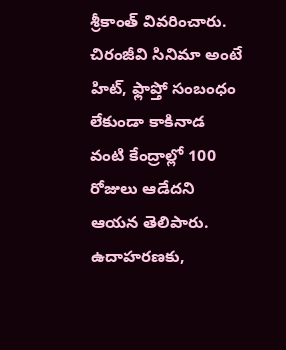శ్రీకాంత్ వివరించారు. చిరంజీవి సినిమా అంటే హిట్, ఫ్లాప్తో సంబంధం లేకుండా కాకినాడ వంటి కేంద్రాల్లో 100 రోజులు ఆడేదని ఆయన తెలిపారు. ఉదాహరణకు,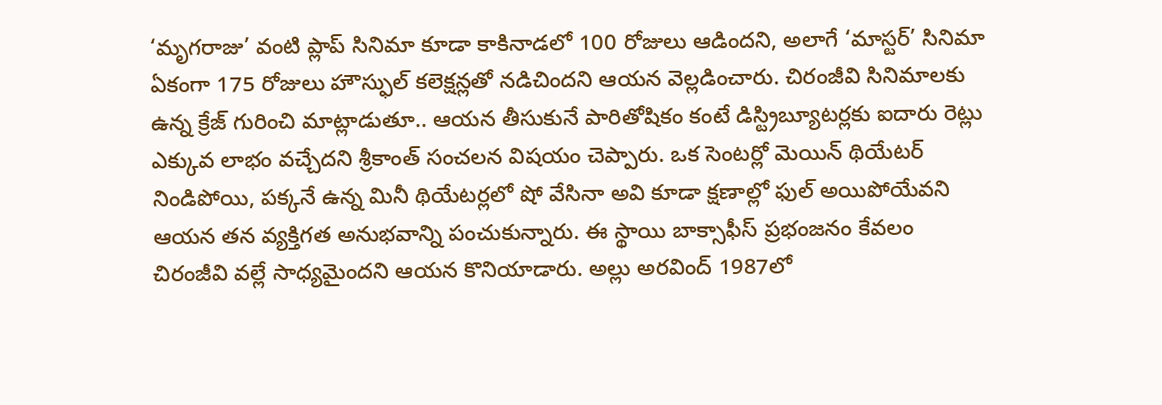‘మృగరాజు’ వంటి ప్లాప్ సినిమా కూడా కాకినాడలో 100 రోజులు ఆడిందని, అలాగే ‘మాస్టర్’ సినిమా ఏకంగా 175 రోజులు హౌస్ఫుల్ కలెక్షన్లతో నడిచిందని ఆయన వెల్లడించారు. చిరంజీవి సినిమాలకు ఉన్న క్రేజ్ గురించి మాట్లాడుతూ.. ఆయన తీసుకునే పారితోషికం కంటే డిస్ట్రిబ్యూటర్లకు ఐదారు రెట్లు ఎక్కువ లాభం వచ్చేదని శ్రీకాంత్ సంచలన విషయం చెప్పారు. ఒక సెంటర్లో మెయిన్ థియేటర్ నిండిపోయి, పక్కనే ఉన్న మినీ థియేటర్లలో షో వేసినా అవి కూడా క్షణాల్లో ఫుల్ అయిపోయేవని ఆయన తన వ్యక్తిగత అనుభవాన్ని పంచుకున్నారు. ఈ స్థాయి బాక్సాఫీస్ ప్రభంజనం కేవలం చిరంజీవి వల్లే సాధ్యమైందని ఆయన కొనియాడారు. అల్లు అరవింద్ 1987లో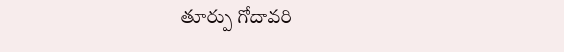తూర్పు గోదావరి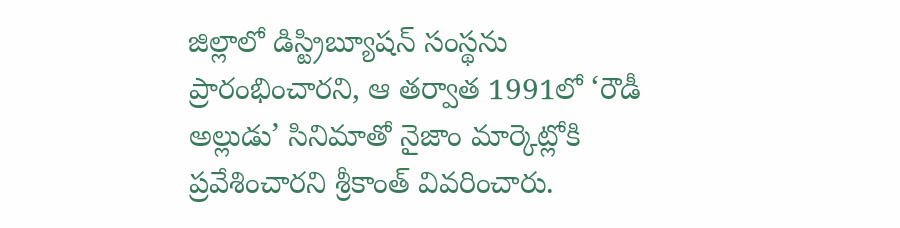జిల్లాలో డిస్ట్రిబ్యూషన్ సంస్థను ప్రారంభించారని, ఆ తర్వాత 1991లో ‘రౌడీ అల్లుడు’ సినిమాతో నైజాం మార్కెట్లోకి ప్రవేశించారని శ్రీకాంత్ వివరించారు.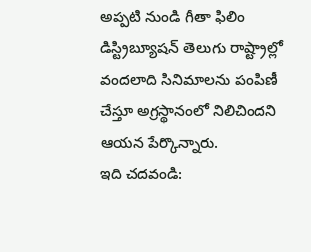అప్పటి నుండి గీతా ఫిలిం డిస్ట్రిబ్యూషన్ తెలుగు రాష్ట్రాల్లో వందలాది సినిమాలను పంపిణీ చేస్తూ అగ్రస్థానంలో నిలిచిందని ఆయన పేర్కొన్నారు.
ఇది చదవండి: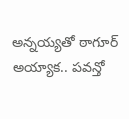అన్నయ్యతో ఠాగూర్ అయ్యాక.. పవన్తో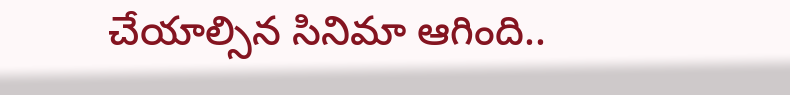చేయాల్సిన సినిమా ఆగింది..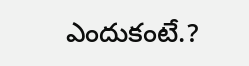ఎందుకంటే.?